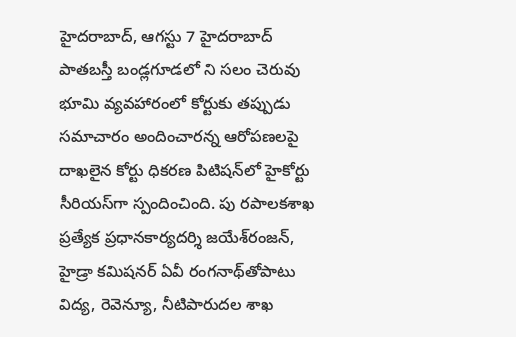హైదరాబాద్‌, ఆగస్టు 7 హైదరాబాద్‌ పాతబస్తీ బండ్లగూడలో ని సలం చెరువు భూమి వ్యవహారంలో కోర్టుకు తప్పుడు సమాచారం అందించారన్న ఆరోపణలపై దాఖలైన కోర్టు ధికరణ పిటిషన్‌లో హైకోర్టు సీరియస్‌గా స్పందించింది. పు రపాలకశాఖ ప్రత్యేక ప్రధానకార్యదర్శి జయేశ్‌రంజన్‌, హైడ్రా కమిషనర్‌ ఏవీ రంగనాథ్‌తోపాటు విద్య, రెవెన్యూ, నీటిపారుదల శాఖ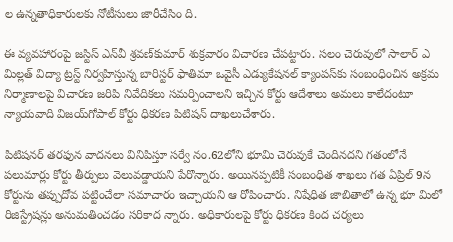ల ఉన్నతాధికారులకు నోటీసులు జారీచేసిం ది.

ఈ వ్యవహారంపై జస్టిస్‌ ఎన్‌వీ శ్రవణ్‌కుమార్‌ శుక్రవారం విచారణ చేపట్టారు. సలం చెరువులో సాలార్‌ ఎ మిల్లత్‌ విద్యా ట్రస్ట్‌ నిర్వహిస్తున్న బారిస్టర్‌ ఫాతిమా ఒవైసీ ఎడ్యుకేషనల్‌ క్యాంపస్‌కు సంబంధించిన అక్రమ నిర్మాణాలపై విచారణ జరిపి నివేదికలు సమర్పించాలని ఇచ్చిన కోర్టు ఆదేశాలు అమలు కాలేదంటూ న్యాయవాది విజయ్‌గోపాల్‌ కోర్టు ధికరణ పిటిషన్‌ దాఖలుచేశారు.

పిటిషనర్‌ తరఫున వాదనలు వినిపిస్తూ సర్వే నం.62లోని భూమి చెరువుకే చెందినదని గతంలోనే పలుమార్లు కోర్టు తీర్పులు వెలువడ్డాయని పేరొన్నారు. అయినప్పటికీ సంబంధిత శాఖలు గత ఏప్రిల్‌ 9న కోర్టును తప్పుదోవ పట్టించేలా సమాచారం ఇచ్చాయని ఆ రోపించారు. నిషేధిత జాబితాలో ఉన్న భూ మిలో రిజిస్ట్రేషన్లు అనుమతించడం సరికాద న్నారు. అధికారులపై కోర్టు ధికరణ కింద చర్యలు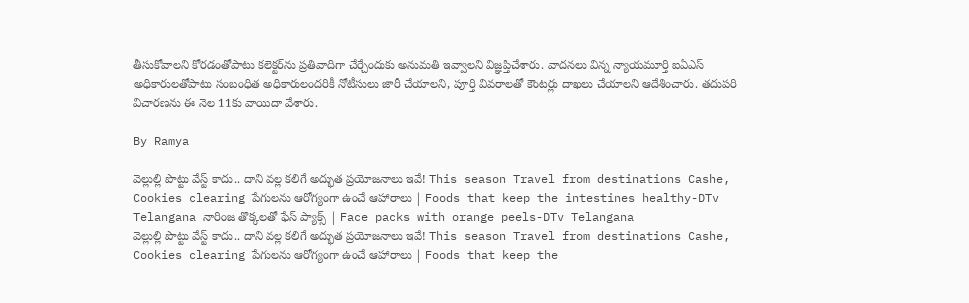తీసుకోవాలని కోరడంతోపాటు కలెక్టర్‌ను ప్రతివాదిగా చేర్చేందుకు అనుమతి ఇవ్వాలని విజ్ఞప్తిచేశారు. వాదనలు విన్న న్యాయమూర్తి ఐఏఎస్‌ అధికారులతోపాటు సంబంధిత అధికారులందరికీ నోటీసులు జారీ చేయాలని, పూర్తి వివరాలతో కౌంటర్లు దాఖలు చేయాలని ఆదేశించారు. తదుపరి విచారణను ఈ నెల 11కు వాయిదా వేశారు.

By Ramya

వెల్లుల్లి పొట్టు వేస్ట్ కాదు.. దాని వల్ల కలిగే అద్భుత ప్రయోజనాలు ఇవే! This season Travel from destinations Cashe, Cookies clearing పేగులను ఆరోగ్యంగా ఉంచే ఆహారాలు | Foods that keep the intestines healthy-DTv Telangana నారింజ తొక్కలతో ఫేస్ ప్యాక్స్ | Face packs with orange peels-DTv Telangana
వెల్లుల్లి పొట్టు వేస్ట్ కాదు.. దాని వల్ల కలిగే అద్భుత ప్రయోజనాలు ఇవే! This season Travel from destinations Cashe, Cookies clearing పేగులను ఆరోగ్యంగా ఉంచే ఆహారాలు | Foods that keep the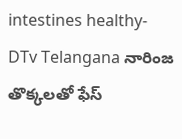intestines healthy-DTv Telangana నారింజ తొక్కలతో ఫేస్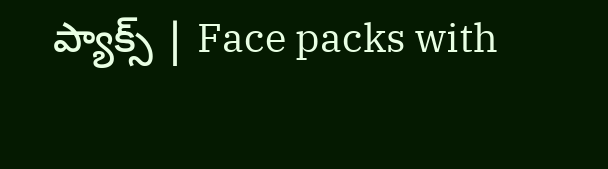ప్యాక్స్ | Face packs with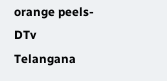orange peels-DTv Telangana